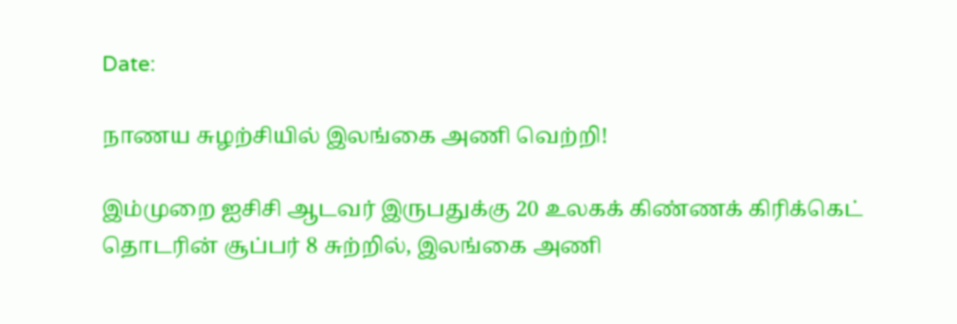Date:

நாணய சுழற்சியில் இலங்கை அணி வெற்றி!

இம்முறை ஐசிசி ஆடவர் இருபதுக்கு 20 உலகக் கிண்ணக் கிரிக்கெட் தொடரின் சூப்பர் 8 சுற்றில், இலங்கை அணி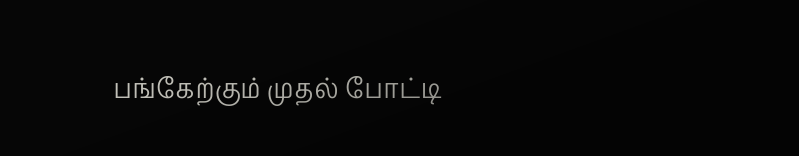பங்கேற்கும் முதல் போட்டி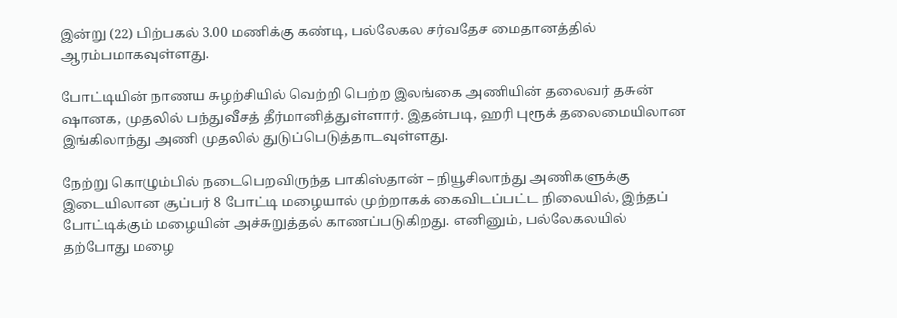இன்று (22) பிற்பகல் 3.00 மணிக்கு கண்டி, பல்லேகல சர்வதேச மைதானத்தில் ஆரம்பமாகவுள்ளது.

போட்டியின் நாணய சுழற்சியில் வெற்றி பெற்ற இலங்கை அணியின் தலைவர் தசுன் ஷானக, முதலில் பந்துவீசத் தீர்மானித்துள்ளார். இதன்படி, ஹரி புரூக் தலைமையிலான இங்கிலாந்து அணி முதலில் துடுப்பெடுத்தாடவுள்ளது.

நேற்று கொழும்பில் நடைபெறவிருந்த பாகிஸ்தான் – நியூசிலாந்து அணிகளுக்கு இடையிலான சூப்பர் 8 போட்டி மழையால் முற்றாகக் கைவிடப்பட்ட நிலையில், இந்தப் போட்டிக்கும் மழையின் அச்சுறுத்தல் காணப்படுகிறது. எனினும், பல்லேகலயில் தற்போது மழை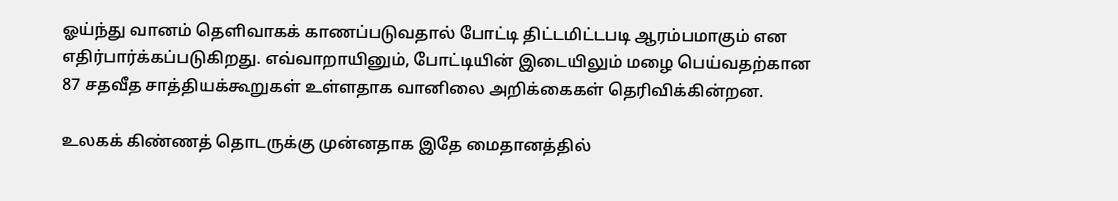ஓய்ந்து வானம் தெளிவாகக் காணப்படுவதால் போட்டி திட்டமிட்டபடி ஆரம்பமாகும் என எதிர்பார்க்கப்படுகிறது. எவ்வாறாயினும், போட்டியின் இடையிலும் மழை பெய்வதற்கான 87 சதவீத சாத்தியக்கூறுகள் உள்ளதாக வானிலை அறிக்கைகள் தெரிவிக்கின்றன.

உலகக் கிண்ணத் தொடருக்கு முன்னதாக இதே மைதானத்தில்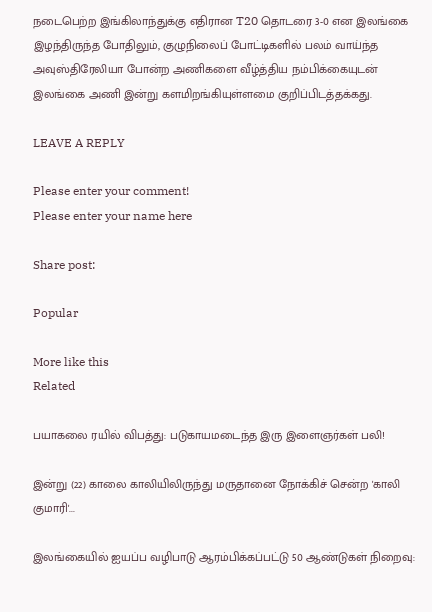நடைபெற்ற இங்கிலாந்துக்கு எதிரான T20 தொடரை 3-0 என இலங்கை இழந்திருந்த போதிலும், குழுநிலைப் போட்டிகளில் பலம் வாய்ந்த அவுஸ்திரேலியா போன்ற அணிகளை வீழ்த்திய நம்பிக்கையுடன் இலங்கை அணி இன்று களமிறங்கியுள்ளமை குறிப்பிடத்தக்கது.

LEAVE A REPLY

Please enter your comment!
Please enter your name here

Share post:

Popular

More like this
Related

பயாகலை ரயில் விபத்து: படுகாயமடைந்த இரு இளைஞர்கள் பலி!

இன்று (22) காலை காலியிலிருந்து மருதானை நோக்கிச் சென்ற 'காலி குமாரி'...

இலங்கையில் ஐயப்ப வழிபாடு ஆரம்பிக்கப்பட்டு 50 ஆண்டுகள் நிறைவு: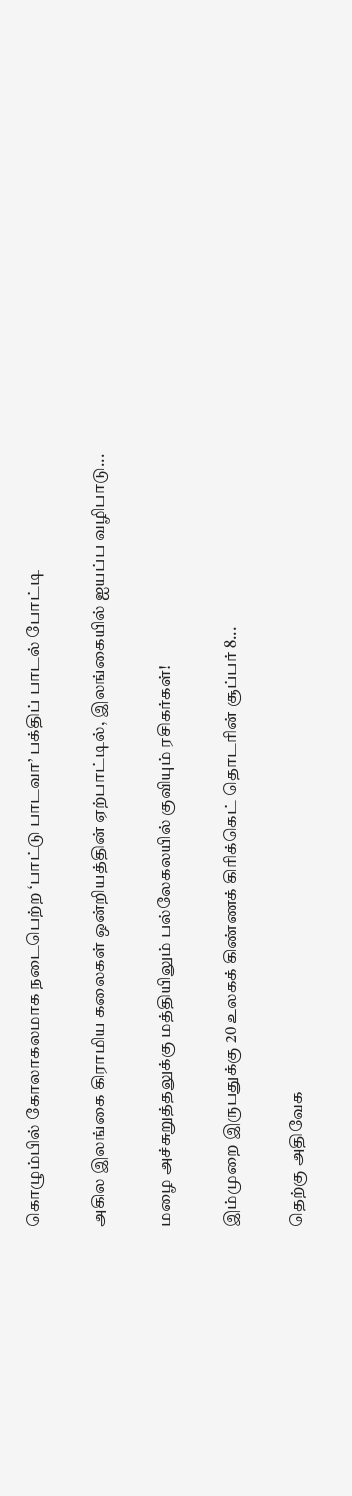கொழும்பில் கோலாகலமாக நடைபெற்ற ‘பாட்டு பாடவா’ பக்திப் பாடல் போட்டி

அகில இலங்கை கிராமிய கலைகள் ஒன்றியத்தின் ஏற்பாட்டில், இலங்கையில் ஐயப்ப வழிபாடு...

மழை அச்சுறுத்தலுக்கு மத்தியிலும் பல்லேகலயில் குவியும் ரசிகர்கள்!

இம்முறை இருபதுக்கு 20 உலகக் கிண்ணக் கிரிக்கெட் தொடரின் சூப்பர் 8...

தெற்கு அதிவேக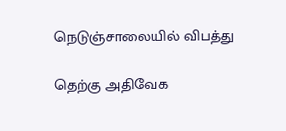நெடுஞ்சாலையில் விபத்து

தெற்கு அதிவேக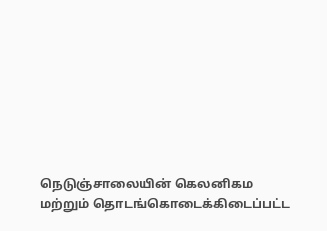நெடுஞ்சாலையின் கெலனிகம மற்றும் தொடங்கொடைக்கிடைப்பட்ட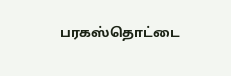பரகஸ்தொட்டை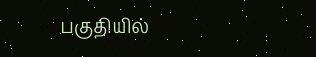பகுதியில்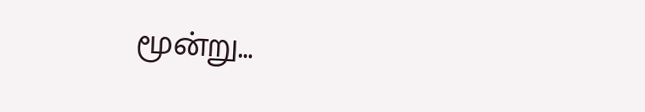மூன்று...